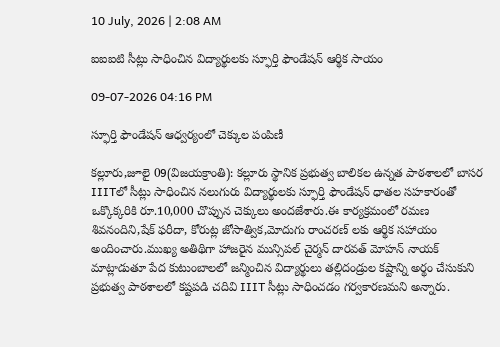10 July, 2026 | 2:08 AM

ఐఐఐటి సీట్లు సాధించిన విద్యార్థులకు స్ఫూర్తి ఫౌండేషన్ ఆర్థిక సాయం

09-07-2026 04:16 PM

స్ఫూర్తి ఫౌండేషన్ ఆధ్వర్యంలో చెక్కుల పంపిణీ

కల్లూరు,జూలై 09(విజయక్రాంతి): కల్లూరు స్థానిక ప్రభుత్వ బాలికల ఉన్నత పాఠశాలలో బాసర IIITలో సీట్లు సాధించిన నలుగురు విద్యార్థులకు స్ఫూర్తి ఫౌండేషన్ ధాతల సహకారంతో ఒక్కొక్కరికి రూ.10,000 చొప్పున చెక్కులు అందజేశారు.ఈ కార్యక్రమంలో రమణ శివనందిని,షేక్ ఫరీదా, కోరుట్ల జోసాత్విక,మోదుగు రాంచరణ్ లకు ఆర్థిక సహాయం అందించారు.ముఖ్య అతిథిగా హాజరైన మున్సిపల్ చైర్మన్ దారవత్ మోహన్ నాయక్ మాట్లాడుతూ పేద కుటుంబాలలో జన్మించిన విద్యార్థులు తల్లిదండ్రుల కష్టాన్ని అర్థం చేసుకుని ప్రభుత్వ పాఠశాలలో కష్టపడి చదివి IIIT సీట్లు సాధించడం గర్వకారణమని అన్నారు.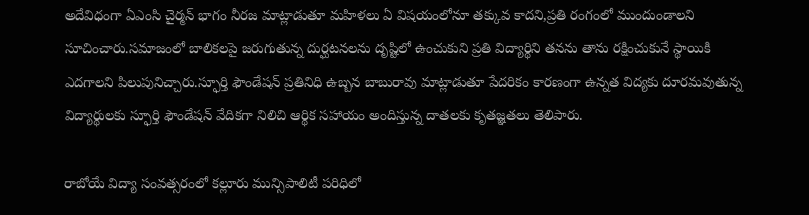అదేవిధంగా ఏఎంసి చైర్మన్ భాగం నీరజ మాట్లాడుతూ మహిళలు ఏ విషయంలోనూ తక్కువ కాదని,ప్రతి రంగంలో ముందుండాలని సూచించారు.సమాజంలో బాలికలపై జరుగుతున్న దుర్ఘటనలను దృష్టిలో ఉంచుకుని ప్రతి విద్యార్థిని తనను తాను రక్షించుకునే స్థాయికి ఎదగాలని పిలుపునిచ్చారు.స్ఫూర్తి ఫౌండేషన్ ప్రతినిధి ఉబ్బన బాబురావు మాట్లాడుతూ పేదరికం కారణంగా ఉన్నత విద్యకు దూరమవుతున్న విద్యార్థులకు స్ఫూర్తి ఫౌండేషన్ వేదికగా నిలిచి ఆర్థిక సహాయం అందిస్తున్న దాతలకు కృతజ్ఞతలు తెలిపారు.

రాబోయే విద్యా సంవత్సరంలో కల్లూరు మున్సిపాలిటీ పరిధిలో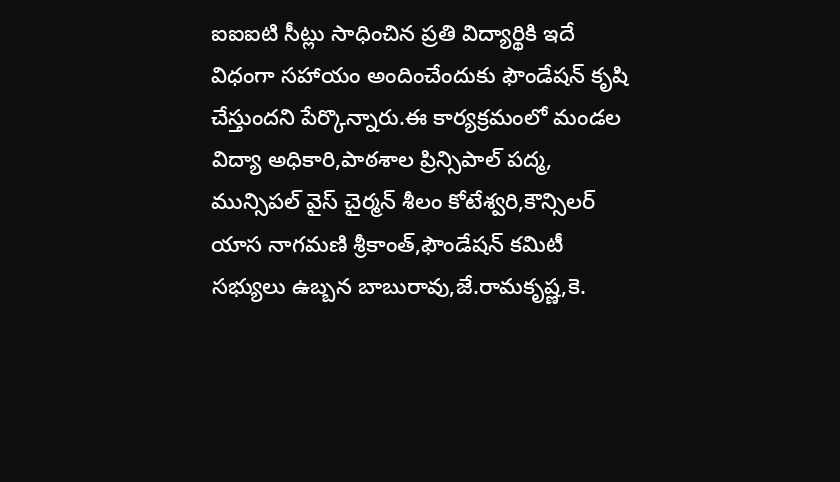ఐఐఐటి సీట్లు సాధించిన ప్రతి విద్యార్థికి ఇదే విధంగా సహాయం అందించేందుకు ఫౌండేషన్ కృషి చేస్తుందని పేర్కొన్నారు.ఈ కార్యక్రమంలో మండల విద్యా అధికారి,పాఠశాల ప్రిన్సిపాల్ పద్మ, మున్సిపల్ వైస్ చైర్మన్ శీలం కోటేశ్వరి,కౌన్సిలర్ యాస నాగమణి శ్రీకాంత్,ఫౌండేషన్ కమిటీ సభ్యులు ఉబ్బన బాబురావు,జే.రామకృష్ణ,కె.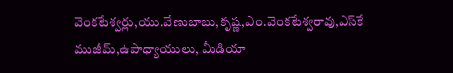వెంకటేశ్వర్లు,యు.వేణుబాబు,కృష్ణ,ఎం.వెంకటేశ్వరావు,ఎస్‌కే ముజీమ్,ఉపాధ్యాయులు, మీడియా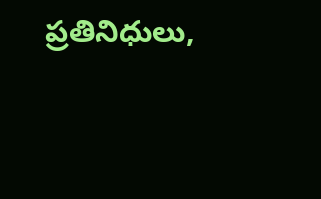ప్రతినిధులు,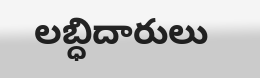లబ్ధిదారులు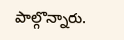పాల్గొన్నారు.